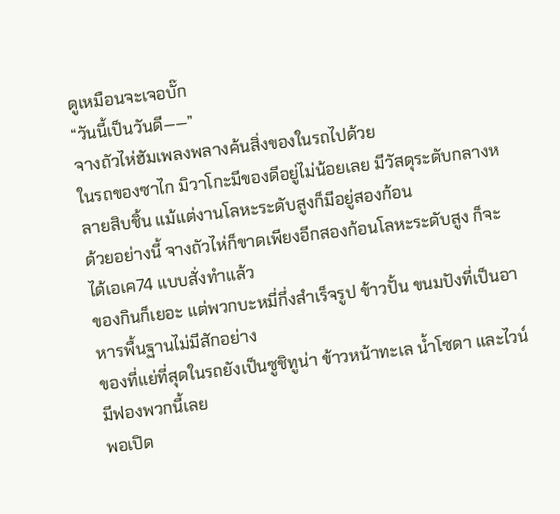ดูเหมือนจะเจอบั๊ก
“วันนี้เป็นวันดี——”
จางถัวไห่ฮัมเพลงพลางค้นสิ่งของในรถไปด้วย
ในรถของซาไก มิวาโกะมีของดีอยู่ไม่น้อยเลย มีวัสดุระดับกลางหลายสิบชิ้น แม้แต่งานโลหะระดับสูงก็มีอยู่สองก้อน
ด้วยอย่างนี้ จางถัวไห่ก็ขาดเพียงอีกสองก้อนโลหะระดับสูง ก็จะได้เอเค74 แบบสั่งทำแล้ว
ของกินก็เยอะ แต่พวกบะหมี่กึ่งสำเร็จรูป ข้าวปั้น ขนมปังที่เป็นอาหารพื้นฐานไม่มีสักอย่าง
ของที่แย่ที่สุดในรถยังเป็นซูชิทูน่า ข้าวหน้าทะเล น้ำโซดา และไวน์มีฟองพวกนี้เลย
พอเปิด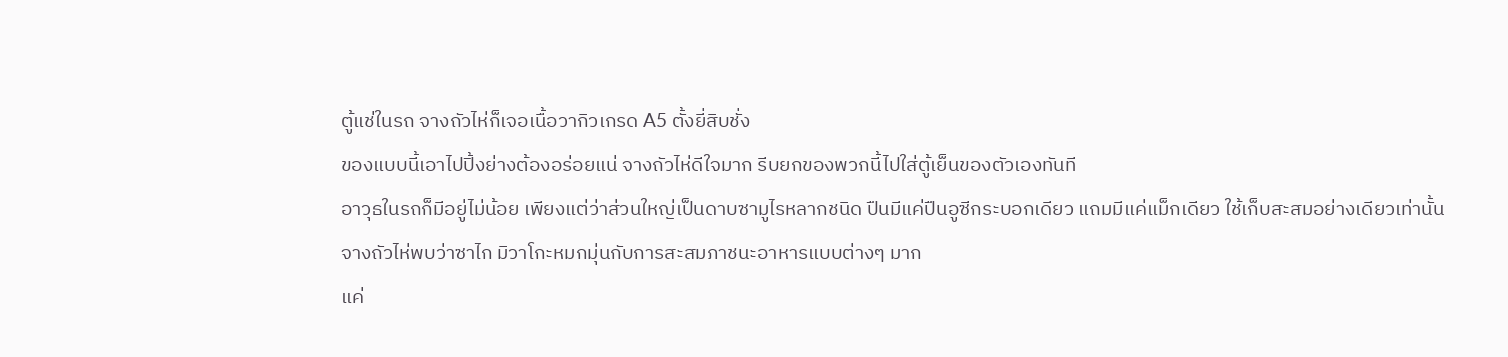ตู้แช่ในรถ จางถัวไห่ก็เจอเนื้อวากิวเกรด A5 ตั้งยี่สิบชั่ง
ของแบบนี้เอาไปปิ้งย่างต้องอร่อยแน่ จางถัวไห่ดีใจมาก รีบยกของพวกนี้ไปใส่ตู้เย็นของตัวเองทันที
อาวุธในรถก็มีอยู่ไม่น้อย เพียงแต่ว่าส่วนใหญ่เป็นดาบซามูไรหลากชนิด ปืนมีแค่ปืนอูซีกระบอกเดียว แถมมีแค่แม็กเดียว ใช้เก็บสะสมอย่างเดียวเท่านั้น
จางถัวไห่พบว่าซาไก มิวาโกะหมกมุ่นกับการสะสมภาชนะอาหารแบบต่างๆ มาก
แค่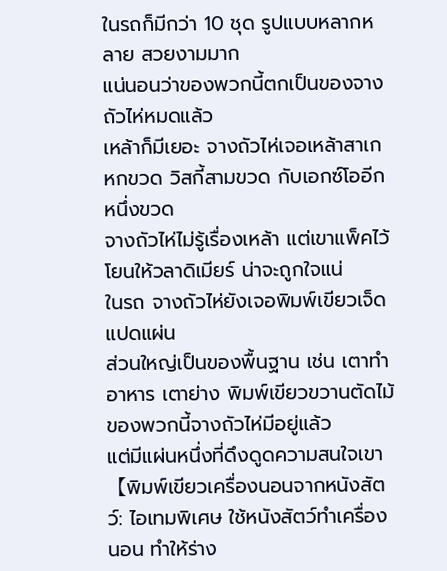ในรถก็มีกว่า 10 ชุด รูปแบบหลากหลาย สวยงามมาก
แน่นอนว่าของพวกนี้ตกเป็นของจางถัวไห่หมดแล้ว
เหล้าก็มีเยอะ จางถัวไห่เจอเหล้าสาเกหกขวด วิสกี้สามขวด กับเอกซ์โออีกหนึ่งขวด
จางถัวไห่ไม่รู้เรื่องเหล้า แต่เขาแพ็คไว้โยนให้วลาดิเมียร์ น่าจะถูกใจแน่
ในรถ จางถัวไห่ยังเจอพิมพ์เขียวเจ็ดแปดแผ่น
ส่วนใหญ่เป็นของพื้นฐาน เช่น เตาทำอาหาร เตาย่าง พิมพ์เขียวขวานตัดไม้ ของพวกนี้จางถัวไห่มีอยู่แล้ว
แต่มีแผ่นหนึ่งที่ดึงดูดความสนใจเขา
【พิมพ์เขียวเครื่องนอนจากหนังสัตว์: ไอเทมพิเศษ ใช้หนังสัตว์ทำเครื่องนอน ทำให้ร่าง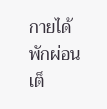กายได้พักผ่อนเต็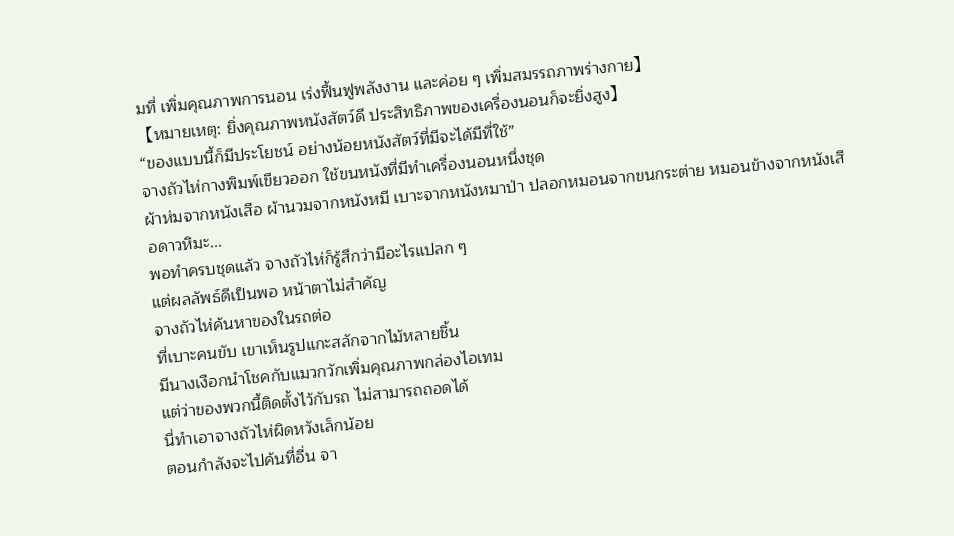มที่ เพิ่มคุณภาพการนอน เร่งฟื้นฟูพลังงาน และค่อย ๆ เพิ่มสมรรถภาพร่างกาย】
【หมายเหตุ: ยิ่งคุณภาพหนังสัตว์ดี ประสิทธิภาพของเครื่องนอนก็จะยิ่งสูง】
“ของแบบนี้ก็มีประโยชน์ อย่างน้อยหนังสัตว์ที่มีจะได้มีที่ใช้”
จางถัวไห่กางพิมพ์เขียวออก ใช้ขนหนังที่มีทำเครื่องนอนหนึ่งชุด
ผ้าห่มจากหนังเสือ ผ้านวมจากหนังหมี เบาะจากหนังหมาป่า ปลอกหมอนจากขนกระต่าย หมอนข้างจากหนังเสือดาวหิมะ...
พอทำครบชุดแล้ว จางถัวไห่ก็รู้สึกว่ามีอะไรแปลก ๆ
แต่ผลลัพธ์ดีเป็นพอ หน้าตาไม่สำคัญ
จางถัวไห่ค้นหาของในรถต่อ
ที่เบาะคนขับ เขาเห็นรูปแกะสลักจากไม้หลายชิ้น
มีนางเงือกนำโชคกับแมวกวักเพิ่มคุณภาพกล่องไอเทม
แต่ว่าของพวกนี้ติดตั้งไว้กับรถ ไม่สามารถถอดได้
นี่ทำเอาจางถัวไห่ผิดหวังเล็กน้อย
ตอนกำลังจะไปค้นที่อื่น จา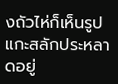งถัวไห่ก็เห็นรูปแกะสลักประหลาดอยู่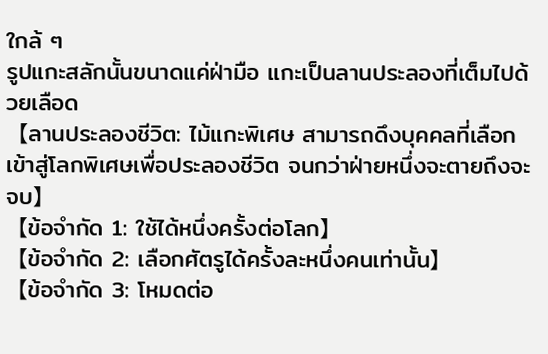ใกล้ ๆ
รูปแกะสลักนั้นขนาดแค่ฝ่ามือ แกะเป็นลานประลองที่เต็มไปด้วยเลือด
【ลานประลองชีวิต: ไม้แกะพิเศษ สามารถดึงบุคคลที่เลือกเข้าสู่โลกพิเศษเพื่อประลองชีวิต จนกว่าฝ่ายหนึ่งจะตายถึงจะจบ】
【ข้อจำกัด 1: ใช้ได้หนึ่งครั้งต่อโลก】
【ข้อจำกัด 2: เลือกศัตรูได้ครั้งละหนึ่งคนเท่านั้น】
【ข้อจำกัด 3: โหมดต่อ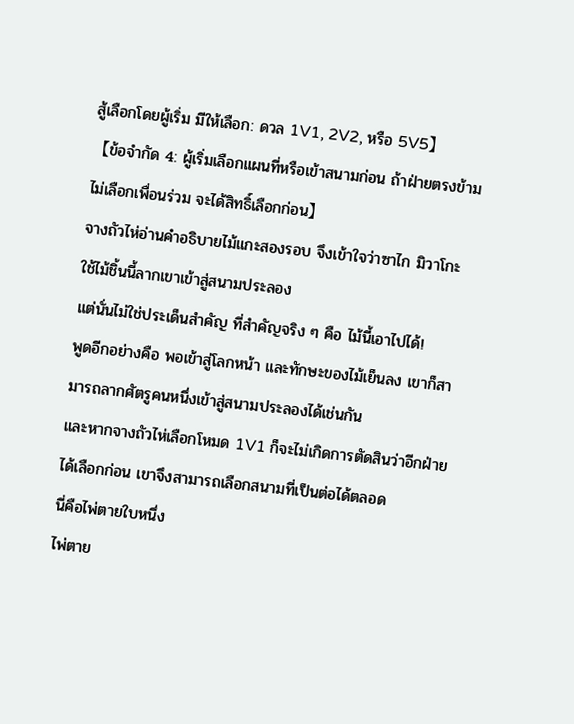สู้เลือกโดยผู้เริ่ม มีให้เลือก: ดวล 1V1, 2V2, หรือ 5V5】
【ข้อจำกัด 4: ผู้เริ่มเลือกแผนที่หรือเข้าสนามก่อน ถ้าฝ่ายตรงข้ามไม่เลือกเพื่อนร่วม จะได้สิทธิ์เลือกก่อน】
จางถัวไห่อ่านคำอธิบายไม้แกะสองรอบ จึงเข้าใจว่าซาไก มิวาโกะใช้ไม้ชิ้นนี้ลากเขาเข้าสู่สนามประลอง
แต่นั่นไม่ใช่ประเด็นสำคัญ ที่สำคัญจริง ๆ คือ ไม้นี้เอาไปได้!
พูดอีกอย่างคือ พอเข้าสู่โลกหน้า และทักษะของไม้เย็นลง เขาก็สามารถลากศัตรูคนหนึ่งเข้าสู่สนามประลองได้เช่นกัน
และหากจางถัวไห่เลือกโหมด 1V1 ก็จะไม่เกิดการตัดสินว่าอีกฝ่ายได้เลือกก่อน เขาจึงสามารถเลือกสนามที่เป็นต่อได้ตลอด
นี่คือไพ่ตายใบหนึ่ง
ไพ่ตาย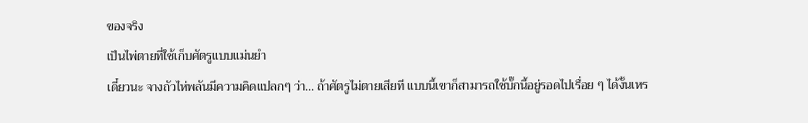ของจริง
เป็นไพ่ตายที่ใช้เก็บศัตรูแบบแม่นยำ
เดี๋ยวนะ จางถัวไห่พลันมีความคิดแปลกๆ ว่า... ถ้าศัตรูไม่ตายเสียที แบบนี้เขาก็สามารถใช้บั๊กนี้อยู่รอดไปเรื่อย ๆ ได้งั้นเหร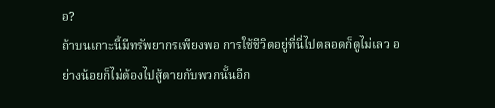อ?
ถ้าบนเกาะนี้มีทรัพยากรเพียงพอ การใช้ชีวิตอยู่ที่นี่ไปตลอดก็ดูไม่เลว อย่างน้อยก็ไม่ต้องไปสู้ตายกับพวกนั้นอีก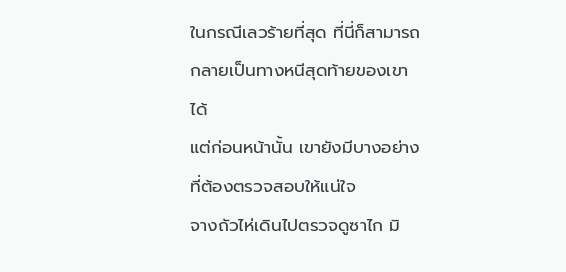ในกรณีเลวร้ายที่สุด ที่นี่ก็สามารถกลายเป็นทางหนีสุดท้ายของเขาได้
แต่ก่อนหน้านั้น เขายังมีบางอย่างที่ต้องตรวจสอบให้แน่ใจ
จางถัวไห่เดินไปตรวจดูซาไก มิ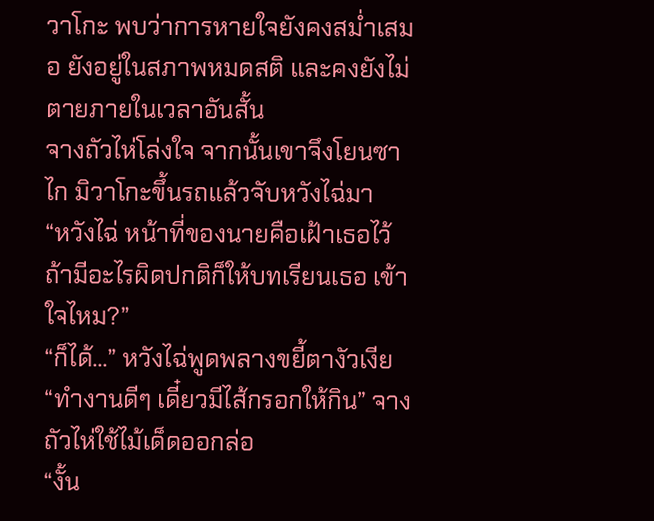วาโกะ พบว่าการหายใจยังคงสม่ำเสมอ ยังอยู่ในสภาพหมดสติ และคงยังไม่ตายภายในเวลาอันสั้น
จางถัวไห่โล่งใจ จากนั้นเขาจึงโยนซาไก มิวาโกะขึ้นรถแล้วจับหวังไฉ่มา
“หวังไฉ่ หน้าที่ของนายคือเฝ้าเธอไว้ ถ้ามีอะไรผิดปกติก็ให้บทเรียนเธอ เข้าใจไหม?”
“ก็ได้...” หวังไฉ่พูดพลางขยี้ตางัวเงีย
“ทำงานดีๆ เดี๋ยวมีไส้กรอกให้กิน” จางถัวไห่ใช้ไม้เด็ดออกล่อ
“งั้น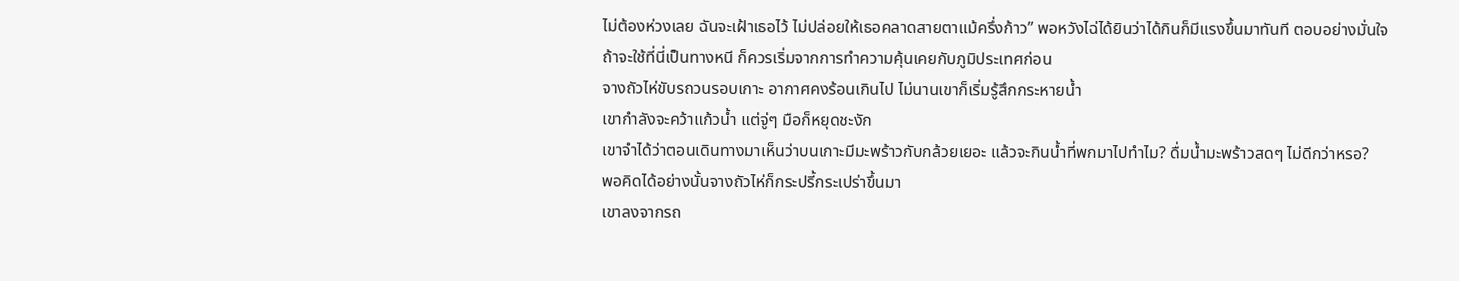ไม่ต้องห่วงเลย ฉันจะเฝ้าเธอไว้ ไม่ปล่อยให้เธอคลาดสายตาแม้ครึ่งก้าว” พอหวังไฉ่ได้ยินว่าได้กินก็มีแรงขึ้นมาทันที ตอบอย่างมั่นใจ
ถ้าจะใช้ที่นี่เป็นทางหนี ก็ควรเริ่มจากการทำความคุ้นเคยกับภูมิประเทศก่อน
จางถัวไห่ขับรถวนรอบเกาะ อากาศคงร้อนเกินไป ไม่นานเขาก็เริ่มรู้สึกกระหายน้ำ
เขากำลังจะคว้าแก้วน้ำ แต่จู่ๆ มือก็หยุดชะงัก
เขาจำได้ว่าตอนเดินทางมาเห็นว่าบนเกาะมีมะพร้าวกับกล้วยเยอะ แล้วจะกินน้ำที่พกมาไปทำไม? ดื่มน้ำมะพร้าวสดๆ ไม่ดีกว่าหรอ?
พอคิดได้อย่างนั้นจางถัวไห่ก็กระปรี้กระเปร่าขึ้นมา
เขาลงจากรถ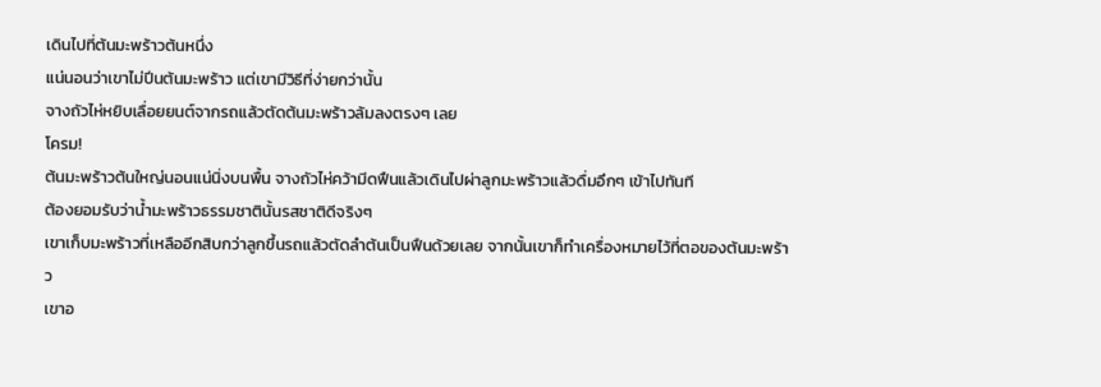เดินไปที่ต้นมะพร้าวต้นหนึ่ง
แน่นอนว่าเขาไม่ปีนต้นมะพร้าว แต่เขามีวิธีที่ง่ายกว่านั้น
จางถัวไห่หยิบเลื่อยยนต์จากรถแล้วตัดต้นมะพร้าวล้มลงตรงๆ เลย
โครม!
ต้นมะพร้าวต้นใหญ่นอนแน่นิ่งบนพื้น จางถัวไห่คว้ามีดฟืนแล้วเดินไปผ่าลูกมะพร้าวแล้วดื่มอึกๆ เข้าไปทันที
ต้องยอมรับว่าน้ำมะพร้าวธรรมชาตินั้นรสชาติดีจริงๆ
เขาเก็บมะพร้าวที่เหลืออีกสิบกว่าลูกขึ้นรถแล้วตัดลำต้นเป็นฟืนด้วยเลย จากนั้นเขาก็ทำเครื่องหมายไว้ที่ตอของต้นมะพร้าว
เขาอ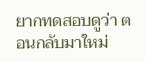ยากทดสอบดูว่า ตอนกลับมาใหม่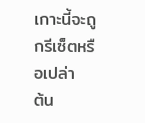เกาะนี้จะถูกรีเซ็ตหรือเปล่า
ต้น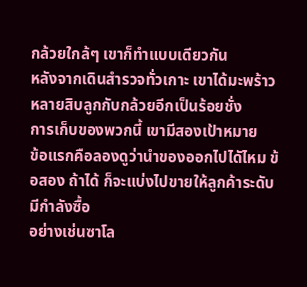กล้วยใกล้ๆ เขาก็ทำแบบเดียวกัน
หลังจากเดินสำรวจทั่วเกาะ เขาได้มะพร้าวหลายสิบลูกกับกล้วยอีกเป็นร้อยชั่ง
การเก็บของพวกนี้ เขามีสองเป้าหมาย
ข้อแรกคือลองดูว่านำของออกไปไดัไหม ข้อสอง ถ้าได้ ก็จะแบ่งไปขายให้ลูกค้าระดับมีกำลังซื้อ
อย่างเช่นซาโล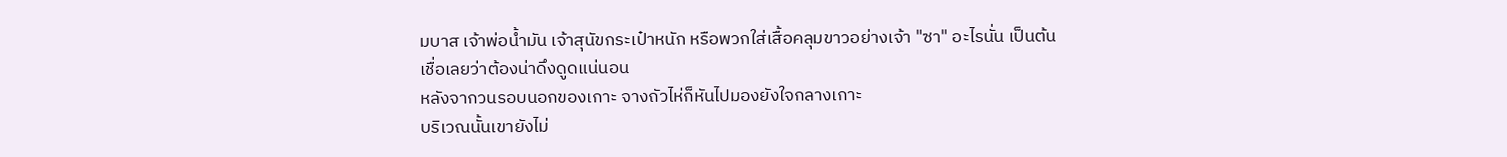มบาส เจ้าพ่อน้ำมัน เจ้าสุนัขกระเป๋าหนัก หรือพวกใส่เสื้อคลุมขาวอย่างเจ้า "ซา" อะไรนั่น เป็นต้น
เชื่อเลยว่าต้องน่าดึงดูดแน่นอน
หลังจากวนรอบนอกของเกาะ จางถัวไห่ก็หันไปมองยังใจกลางเกาะ
บริเวณนั้นเขายังไม่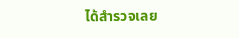ได้สำรวจเลย